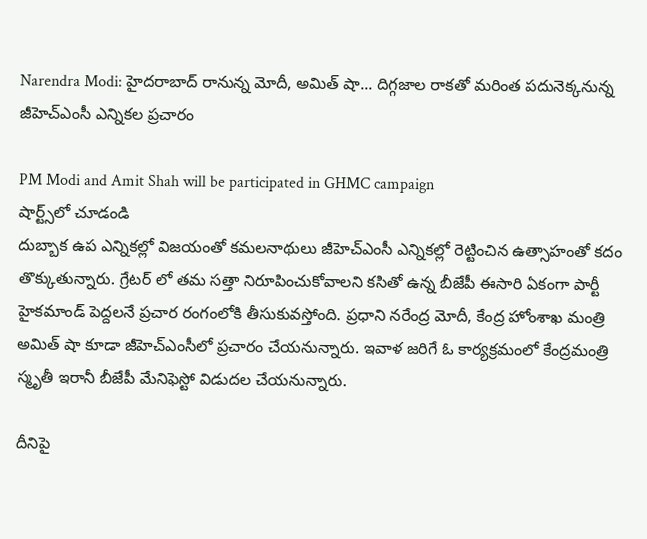Narendra Modi: హైదరాబాద్ రానున్న మోదీ, అమిత్ షా... దిగ్గజాల రాకతో మరింత పదునెక్కనున్న జీహెచ్ఎంసీ ఎన్నికల ప్రచారం

PM Modi and Amit Shah will be participated in GHMC campaign
షార్ట్స్‌లో చూడండి
దుబ్బాక ఉప ఎన్నికల్లో విజయంతో కమలనాథులు జీహెచ్ఎంసీ ఎన్నికల్లో రెట్టించిన ఉత్సాహంతో కదం తొక్కుతున్నారు. గ్రేటర్ లో తమ సత్తా నిరూపించుకోవాలని కసితో ఉన్న బీజేపీ ఈసారి ఏకంగా పార్టీ హైకమాండ్ పెద్దలనే ప్రచార రంగంలోకి తీసుకువస్తోంది. ప్రధాని నరేంద్ర మోదీ, కేంద్ర హోంశాఖ మంత్రి అమిత్ షా కూడా జీహెచ్ఎంసీలో ప్రచారం చేయనున్నారు. ఇవాళ జరిగే ఓ కార్యక్రమంలో కేంద్రమంత్రి స్మృతీ ఇరానీ బీజేపీ మేనిఫెస్టో విడుదల చేయనున్నారు.

దీనిపై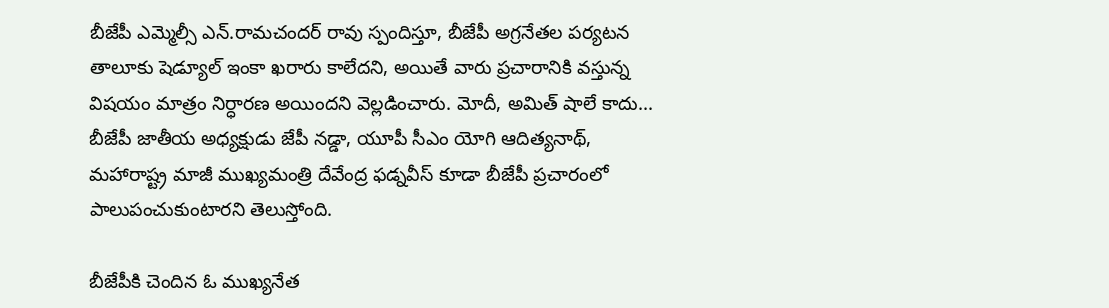బీజేపీ ఎమ్మెల్సీ ఎన్.రామచందర్ రావు స్పందిస్తూ, బీజేపీ అగ్రనేతల పర్యటన తాలూకు షెడ్యూల్ ఇంకా ఖరారు కాలేదని, అయితే వారు ప్రచారానికి వస్తున్న విషయం మాత్రం నిర్ధారణ అయిందని వెల్లడించారు. మోదీ, అమిత్ షాలే కాదు... బీజేపీ జాతీయ అధ్యక్షుడు జేపీ నడ్డా, యూపీ సీఎం యోగి ఆదిత్యనాథ్, మహారాష్ట్ర మాజీ ముఖ్యమంత్రి దేవేంద్ర ఫడ్నవీస్ కూడా బీజేపీ ప్రచారంలో పాలుపంచుకుంటారని తెలుస్తోంది.

బీజేపీకి చెందిన ఓ ముఖ్యనేత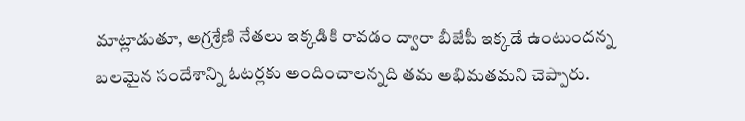మాట్లాడుతూ, అగ్రశ్రేణి నేతలు ఇక్కడికి రావడం ద్వారా బీజేపీ ఇక్కడే ఉంటుందన్న బలమైన సందేశాన్ని ఓటర్లకు అందించాలన్నది తమ అభిమతమని చెప్పారు.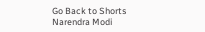Go Back to Shorts
Narendra Modi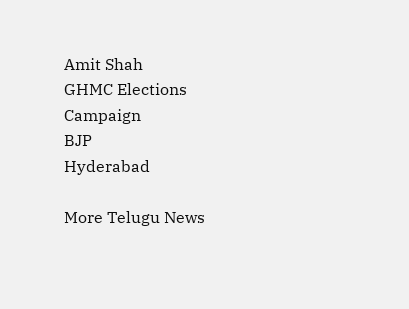Amit Shah
GHMC Elections
Campaign
BJP
Hyderabad

More Telugu News